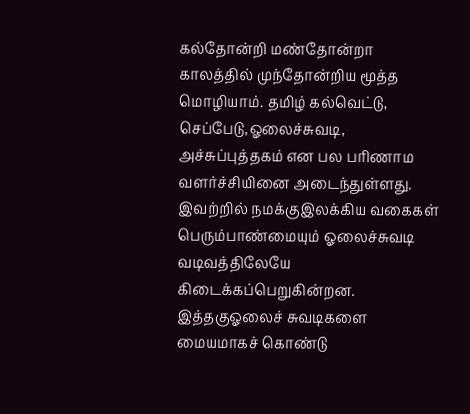கல்தோன்றி மண்தோன்றா காலத்தில் முந்தோன்றிய மூத்த மொழியாம். தமிழ் கல்வெட்டு, செப்பேடு,ஓலைச்சுவடி, அச்சுப்புத்தகம் என பல பரிணாம வளர்ச்சியினை அடைந்துள்ளது. இவற்றில் நமக்குஇலக்கிய வகைகள் பெரும்பாண்மையும் ஓலைச்சுவடி வடிவத்திலேயே கிடைக்கப்பெறுகின்றன. இத்தகுஓலைச் சுவடிகளை மையமாகச் கொண்டு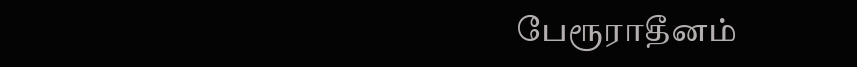பேரூராதீனம்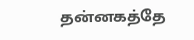தன்னகத்தே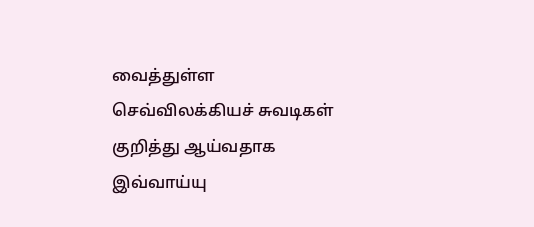வைத்துள்ள செவ்விலக்கியச் சுவடிகள் குறித்து ஆய்வதாக இவ்வாய்யு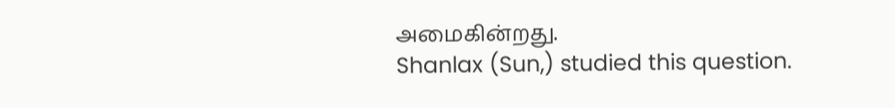அமைகின்றது.
Shanlax (Sun,) studied this question.